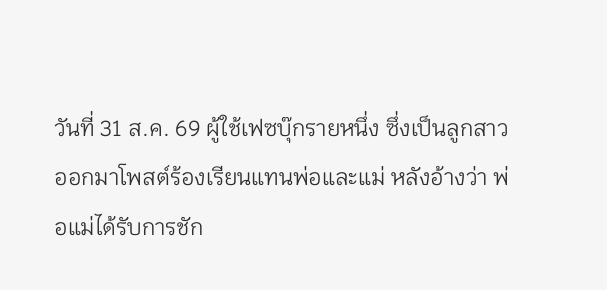วันที่ 31 ส.ค. 69 ผู้ใช้เฟซบุ๊กรายหนึ่ง ซึ่งเป็นลูกสาวออกมาโพสต์ร้องเรียนแทนพ่อและแม่ หลังอ้างว่า พ่อแม่ได้รับการชัก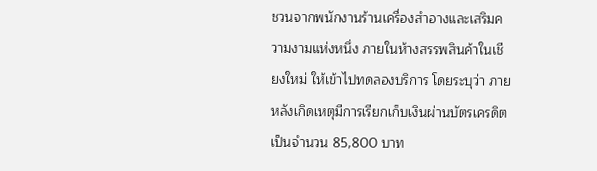ชวนจากพนักงานร้านเครื่องสำอางและเสริมความงามแห่งหนึ่ง ภายในห้างสรรพสินค้าในเชียงใหม่ ให้เข้าไปทดลองบริการ โดยระบุว่า ภายหลังเกิดเหตุมีการเรียกเก็บเงินผ่านบัตรเครดิตเป็นจำนวน 85,800 บาท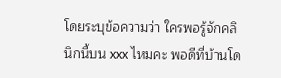โดยระบุข้อความว่า ใครพอรู้จักคลินิกนี้บน xxx ไหมคะ พอดีที่บ้านโด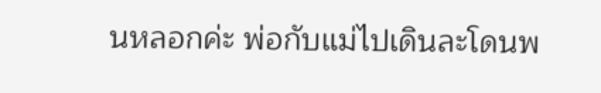นหลอกค่ะ พ่อกับแม่ไปเดินละโดนพ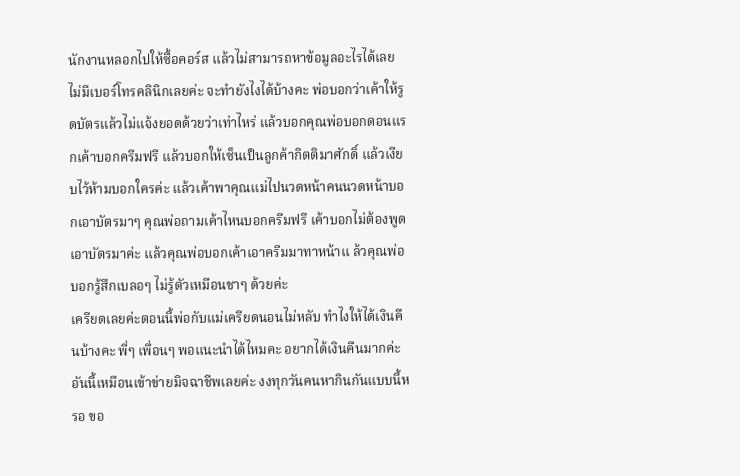นักงานหลอกไปให้ซื้อคอร์ส แล้วไม่สามารถหาข้อมูลอะไรได้เลย ไม่มีเบอร์โทรคลินิกเลยค่ะ จะทำยังไงได้บ้างคะ พ่อบอกว่าเค้าให้รูดบัตรแล้วไม่แจ้งยอดด้วยว่าเท่าไหร่ แล้วบอกคุณพ่อบอกตอนแรกเค้าบอกครีมฟรี แล้วบอกให้เซ็นเป็นลูกค้ากิตติมาศักดิ์ แล้วเงียบไว้ห้ามบอกใครค่ะ แล้วเค้าพาคุณแม่ไปนวดหน้าคนนวดหน้าบอกเอาบัตรมาๆ คุณพ่อถามเค้าไหนบอกครีมฟรี เค้าบอกไม่ต้องพูดเอาบัตรมาค่ะ แล้วคุณพ่อบอกเค้าเอาครีมมาทาหน้าแ ล้วคุณพ่อบอกรู้สึกเบลอๆ ไม่รู้ตัวเหมือนชาๆ ด้วยค่ะ
เครียดเลยค่ะตอนนี้พ่อกับแม่เครียดนอนไม่หลับ ทำไงให้ได้เงินคืนบ้างคะ พี่ๆ เพื่อนๆ พอแนะนำได้ไหมคะ อยากได้เงินคืนมากค่ะ อันนี้เหมือนเข้าข่ายมิจฉาชีพเลยค่ะ งงทุกวันคนหากินกันแบบนี้หรอ ขอ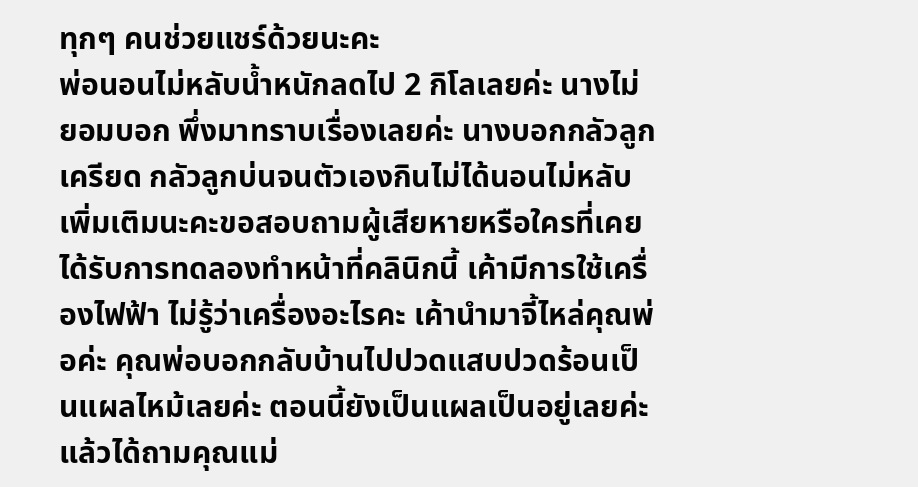ทุกๆ คนช่วยแชร์ด้วยนะคะ
พ่อนอนไม่หลับน้ำหนักลดไป 2 กิโลเลยค่ะ นางไม่ยอมบอก พึ่งมาทราบเรื่องเลยค่ะ นางบอกกลัวลูกเครียด กลัวลูกบ่นจนตัวเองกินไม่ได้นอนไม่หลับ
เพิ่มเติมนะคะขอสอบถามผู้เสียหายหรือใครที่เคยได้รับการทดลองทำหน้าที่คลินิกนี้ เค้ามีการใช้เครื่องไฟฟ้า ไม่รู้ว่าเครื่องอะไรคะ เค้านำมาจี้ไหล่คุณพ่อค่ะ คุณพ่อบอกกลับบ้านไปปวดแสบปวดร้อนเป็นแผลไหม้เลยค่ะ ตอนนี้ยังเป็นแผลเป็นอยู่เลยค่ะ แล้วได้ถามคุณแม่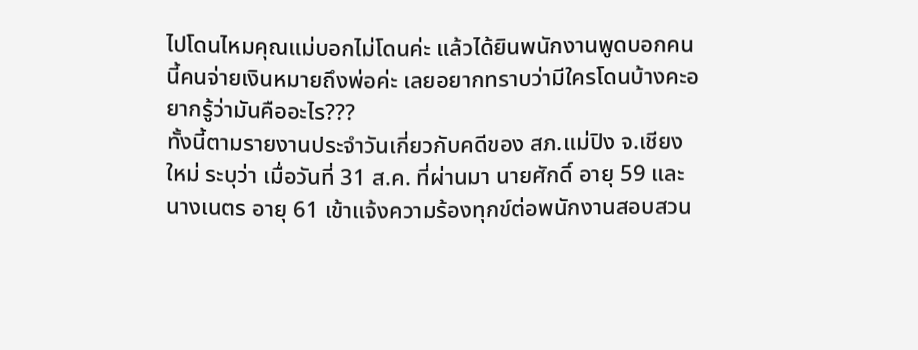ไปโดนไหมคุณแม่บอกไม่โดนค่ะ แล้วได้ยินพนักงานพูดบอกคนนี้คนจ่ายเงินหมายถึงพ่อค่ะ เลยอยากทราบว่ามีใครโดนบ้างคะอยากรู้ว่ามันคืออะไร???
ทั้งนี้ตามรายงานประจำวันเกี่ยวกับคดีของ สภ.แม่ปิง จ.เชียงใหม่ ระบุว่า เมื่อวันที่ 31 ส.ค. ที่ผ่านมา นายศักดิ์ อายุ 59 และนางเนตร อายุ 61 เข้าแจ้งความร้องทุกข์ต่อพนักงานสอบสวน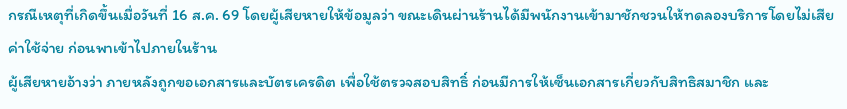กรณีเหตุที่เกิดขึ้นเมื่อวันที่ 16 ส.ค. 69 โดยผู้เสียหายให้ข้อมูลว่า ขณะเดินผ่านร้านได้มีพนักงานเข้ามาชักชวนให้ทดลองบริการโดยไม่เสียค่าใช้จ่าย ก่อนพาเข้าไปภายในร้าน
ผู้เสียหายอ้างว่า ภายหลังถูกขอเอกสารและบัตรเครดิต เพื่อใช้ตรวจสอบสิทธิ์ ก่อนมีการให้เซ็นเอกสารเกี่ยวกับสิทธิสมาชิก และ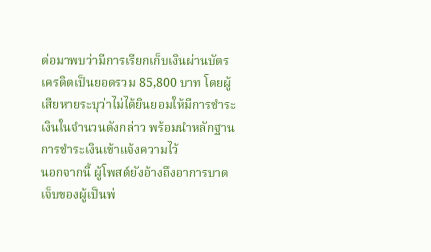ต่อมาพบว่ามีการเรียกเก็บเงินผ่านบัตรเครดิตเป็นยอดรวม 85,800 บาท โดยผู้เสียหายระบุว่าไม่ได้ยินยอมให้มีการชำระเงินในจำนวนดังกล่าว พร้อมนำหลักฐานการชำระเงินเข้าแจ้งความไว้
นอกจากนี้ ผู้โพสต์ยังอ้างถึงอาการบาดเจ็บของผู้เป็นพ่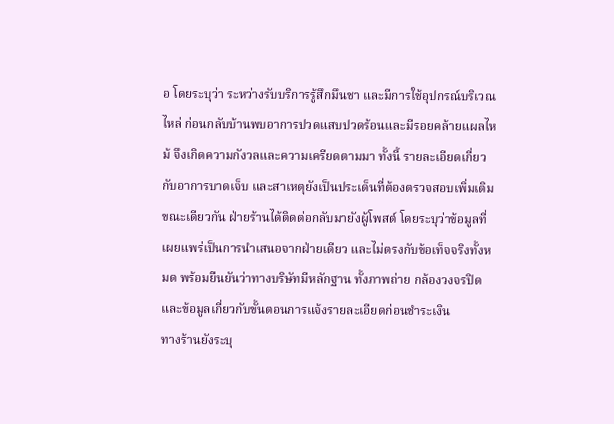อ โดยระบุว่า ระหว่างรับบริการรู้สึกมึนชา และมีการใช้อุปกรณ์บริเวณไหล่ ก่อนกลับบ้านพบอาการปวดแสบปวดร้อนและมีรอยคล้ายแผลไหม้ จึงเกิดความกังวลและความเครียดตามมา ทั้งนี้ รายละเอียดเกี่ยวกับอาการบาดเจ็บ และสาเหตุยังเป็นประเด็นที่ต้องตรวจสอบเพิ่มเติม
ขณะเดียวกัน ฝ่ายร้านได้ติดต่อกลับมายังผู้โพสต์ โดยระบุว่าข้อมูลที่เผยแพร่เป็นการนำเสนอจากฝ่ายเดียว และไม่ตรงกับข้อเท็จจริงทั้งหมด พร้อมยืนยันว่าทางบริษัทมีหลักฐาน ทั้งภาพถ่าย กล้องวงจรปิด และข้อมูลเกี่ยวกับขั้นตอนการแจ้งรายละเอียดก่อนชำระเงิน
ทางร้านยังระบุ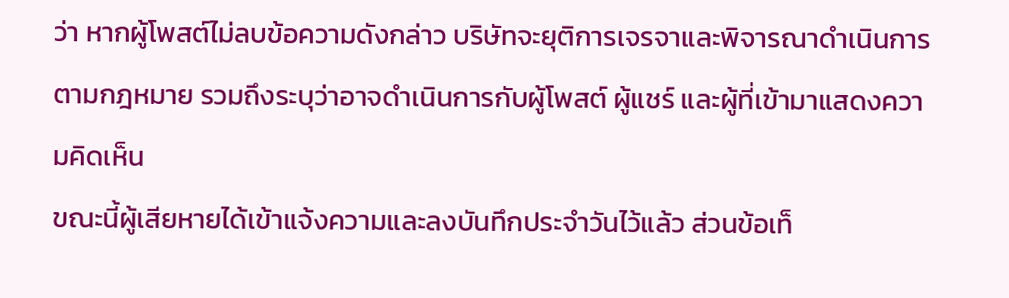ว่า หากผู้โพสต์ไม่ลบข้อความดังกล่าว บริษัทจะยุติการเจรจาและพิจารณาดำเนินการตามกฎหมาย รวมถึงระบุว่าอาจดำเนินการกับผู้โพสต์ ผู้แชร์ และผู้ที่เข้ามาแสดงความคิดเห็น
ขณะนี้ผู้เสียหายได้เข้าแจ้งความและลงบันทึกประจำวันไว้แล้ว ส่วนข้อเท็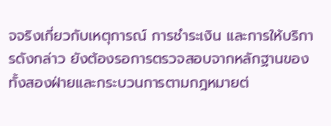จจริงเกี่ยวกับเหตุการณ์ การชำระเงิน และการให้บริการดังกล่าว ยังต้องรอการตรวจสอบจากหลักฐานของทั้งสองฝ่ายและกระบวนการตามกฎหมายต่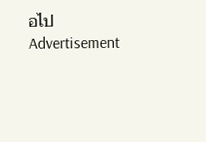อไป
Advertisement